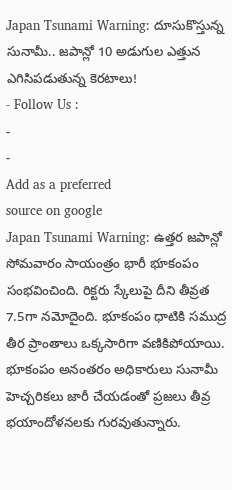Japan Tsunami Warning: దూసుకొస్తున్న సునామీ.. జపాన్లో 10 అడుగుల ఎత్తున ఎగిసిపడుతున్న కెరటాలు!
- Follow Us :
-
-
Add as a preferred
source on google
Japan Tsunami Warning: ఉత్తర జపాన్లో సోమవారం సాయంత్రం భారీ భూకంపం సంభవించింది. రిక్టరు స్కేలుపై దీని తీవ్రత 7.5గా నమోదైంది. భూకంపం ధాటికి సముద్ర తీర ప్రాంతాలు ఒక్కసారిగా వణికిపోయాయి. భూకంపం అనంతరం అధికారులు సునామీ హెచ్చరికలు జారీ చేయడంతో ప్రజలు తీవ్ర భయాందోళనలకు గురవుతున్నారు.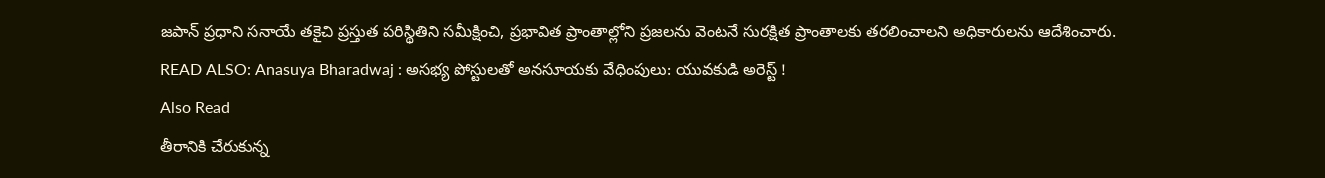జపాన్ ప్రధాని సనాయే తకైచి ప్రస్తుత పరిస్థితిని సమీక్షించి, ప్రభావిత ప్రాంతాల్లోని ప్రజలను వెంటనే సురక్షిత ప్రాంతాలకు తరలించాలని అధికారులను ఆదేశించారు.
READ ALSO: Anasuya Bharadwaj : అసభ్య పోస్టులతో అనసూయకు వేధింపులు: యువకుడి అరెస్ట్ !
Also Read
తీరానికి చేరుకున్న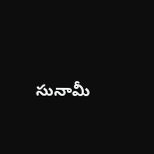సునామీ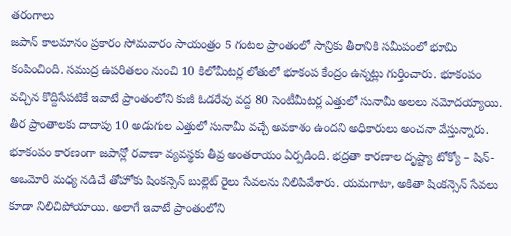తరంగాలు
జపాన్ కాలమానం ప్రకారం సోమవారం సాయంత్రం 5 గంటల ప్రాంతంలో సాన్రికు తీరానికి సమీపంలో భూమి కంపించింది. సముద్ర ఉపరితలం నుంచి 10 కిలోమీటర్ల లోతులో భూకంప కేంద్రం ఉన్నట్లు గుర్తించారు. భూకంపం వచ్చిన కొద్దిసేపటికే ఇవాటే ప్రాంతంలోని కుజీ ఓడరేవు వద్ద 80 సెంటీమీటర్ల ఎత్తులో సునామీ అలలు నమోదయ్యాయి. తీర ప్రాంతాలకు దాదాపు 10 అడుగుల ఎత్తులో సునామీ వచ్చే అవకాశం ఉందని అధికారులు అంచనా వేస్తున్నారు. భూకంపం కారణంగా జపాన్లో రవాణా వ్యవస్థకు తీవ్ర అంతరాయం ఏర్పడింది. భద్రతా కారణాల దృష్ట్యా టోక్యో – షిన్-అఒమోరి మధ్య నడిచే తోహోకు షింకన్సెన్ బుల్లెట్ రైలు సేవలను నిలిపివేశారు. యమగాటా, అకితా షింకన్సెన్ సేవలు కూడా నిలిచిపోయాయి. అలాగే ఇవాటే ప్రాంతంలోని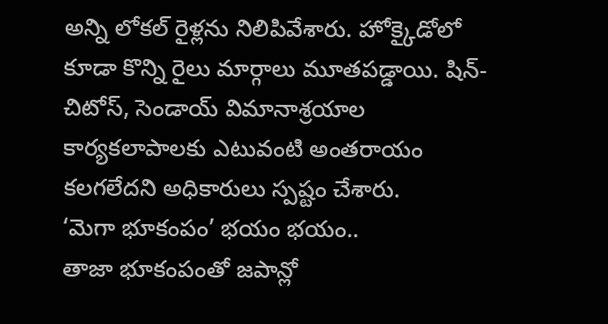అన్ని లోకల్ రైళ్లను నిలిపివేశారు. హోక్కైడోలో కూడా కొన్ని రైలు మార్గాలు మూతపడ్డాయి. షిన్-చిటోస్, సెండాయ్ విమానాశ్రయాల కార్యకలాపాలకు ఎటువంటి అంతరాయం కలగలేదని అధికారులు స్పష్టం చేశారు.
‘మెగా భూకంపం’ భయం భయం..
తాజా భూకంపంతో జపాన్లో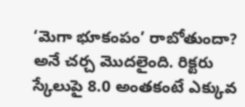‘మెగా భూకంపం’ రాబోతుందా? అనే చర్చ మొదలైంది. రిక్టరు స్కేలుపై 8.0 అంతకంటే ఎక్కువ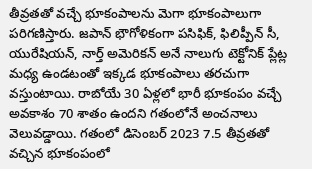తీవ్రతతో వచ్చే భూకంపాలను మెగా భూకంపాలుగా పరిగణిస్తారు. జపాన్ భౌగోళికంగా పసిఫిక్, ఫిలిప్పీన్ సీ, యురేషియన్, నార్త్ అమెరికన్ అనే నాలుగు టెక్టోనిక్ ప్లేట్ల మధ్య ఉండటంతో ఇక్కడ భూకంపాలు తరచుగా వస్తుంటాయి. రాబోయే 30 ఏళ్లలో భారీ భూకంపం వచ్చే అవకాశం 70 శాతం ఉందని గతంలోనే అంచనాలు వెలువడ్డాయి. గతంలో డిసెంబర్ 2023 7.5 తీవ్రతతో వచ్చిన భూకంపంలో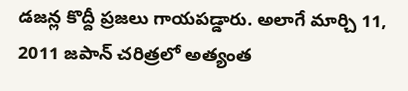డజన్ల కొద్దీ ప్రజలు గాయపడ్డారు. అలాగే మార్చి 11, 2011 జపాన్ చరిత్రలో అత్యంత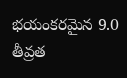భయంకరమైన 9.0 తీవ్రత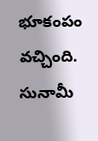భూకంపం వచ్చింది. సునామీ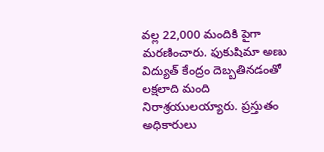వల్ల 22,000 మందికి పైగా మరణించారు. ఫుకుషిమా అణు విద్యుత్ కేంద్రం దెబ్బతినడంతో లక్షలాది మంది నిరాశ్రయులయ్యారు. ప్రస్తుతం అధికారులు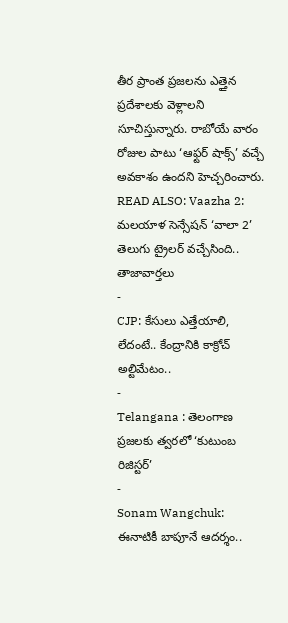తీర ప్రాంత ప్రజలను ఎత్తైన ప్రదేశాలకు వెళ్లాలని సూచిస్తున్నారు. రాబోయే వారం రోజుల పాటు ‘ఆఫ్టర్ షాక్స్’ వచ్చే అవకాశం ఉందని హెచ్చరించారు.
READ ALSO: Vaazha 2: మలయాళ సెన్సేషన్ ‘వాలా 2’ తెలుగు ట్రైలర్ వచ్చేసింది..
తాజావార్తలు
-
CJP: కేసులు ఎత్తేయాలి, లేదంటే.. కేంద్రానికి కాక్రోచ్ అల్టిమేటం..
-
Telangana : తెలంగాణ ప్రజలకు త్వరలో ‘కుటుంబ రిజిస్టర్’
-
Sonam Wangchuk: ఈనాటికీ బాపూనే ఆదర్శం..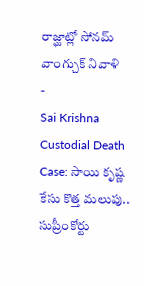రాజ్ఘాట్లో సోనమ్ వాంగ్చుక్ నివాళి
-
Sai Krishna Custodial Death Case: సాయి కృష్ణ కేసు కొత్త మలుపు.. సుప్రీంకోర్టు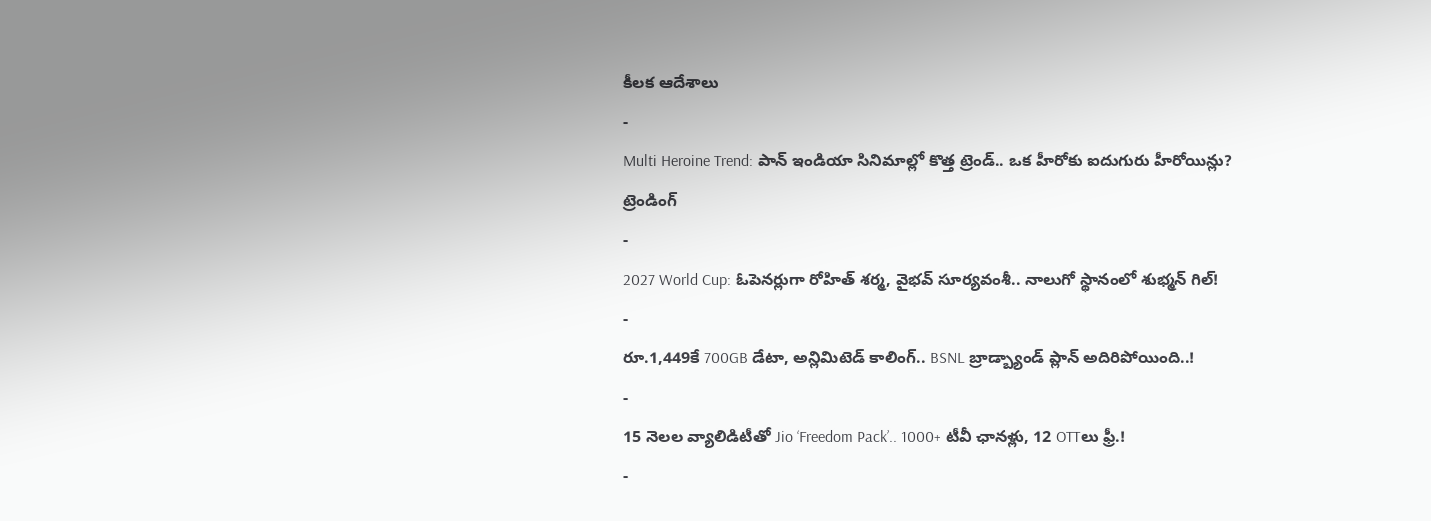కీలక ఆదేశాలు
-
Multi Heroine Trend: పాన్ ఇండియా సినిమాల్లో కొత్త ట్రెండ్.. ఒక హీరోకు ఐదుగురు హీరోయిన్లు?
ట్రెండింగ్
-
2027 World Cup: ఓపెనర్లుగా రోహిత్ శర్మ, వైభవ్ సూర్యవంశీ.. నాలుగో స్థానంలో శుభ్మన్ గిల్!
-
రూ.1,449కే 700GB డేటా, అన్లిమిటెడ్ కాలింగ్.. BSNL బ్రాడ్బ్యాండ్ ప్లాన్ అదిరిపోయింది..!
-
15 నెలల వ్యాలిడిటీతో Jio ‘Freedom Pack’.. 1000+ టీవీ ఛానళ్లు, 12 OTTలు ఫ్రీ.!
-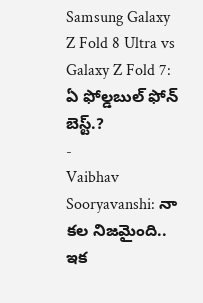Samsung Galaxy Z Fold 8 Ultra vs Galaxy Z Fold 7: ఏ ఫోల్డబుల్ ఫోన్ బెస్ట్.?
-
Vaibhav Sooryavanshi: నా కల నిజమైంది.. ఇక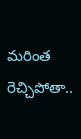మరింత రెచ్చిపోతా..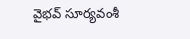వైభవ్ సూర్యవంశీ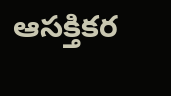ఆసక్తికర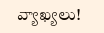వ్యాఖ్యలు!